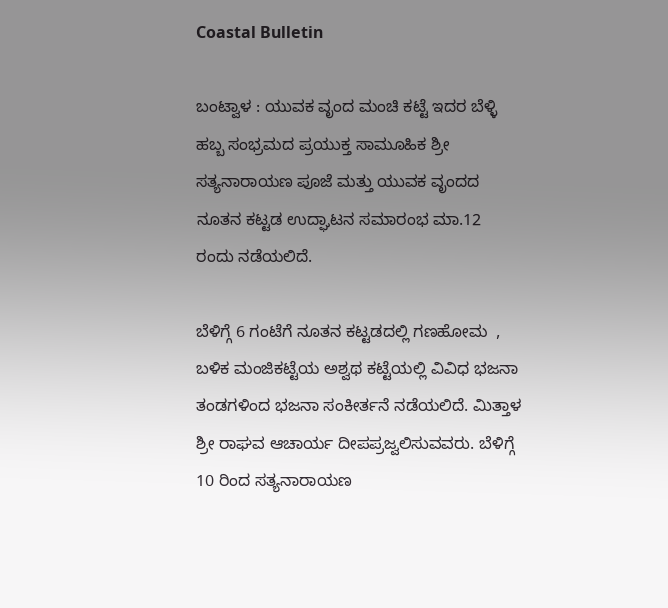Coastal Bulletin

ಬಂಟ್ವಾಳ : ಯುವಕ ವೃಂದ ಮಂಚಿ ಕಟ್ಟೆ ಇದರ ಬೆಳ್ಳಿ ಹಬ್ಬ ಸಂಭ್ರಮದ ಪ್ರಯುಕ್ತ ಸಾಮೂಹಿಕ ಶ್ರೀ ಸತ್ಯನಾರಾಯಣ ಪೂಜೆ ಮತ್ತು ಯುವಕ ವೃಂದದ ನೂತನ ಕಟ್ಟಡ ಉದ್ಘಾಟನ ಸಮಾರಂಭ ಮಾ.12 ರಂದು ನಡೆಯಲಿದೆ.

ಬೆಳಿಗ್ಗೆ 6 ಗಂಟೆಗೆ ನೂತನ ಕಟ್ಟಡದಲ್ಲಿ ಗಣಹೋಮ  , ಬಳಿಕ ಮಂಜಿಕಟ್ಟೆಯ ಅಶ್ವಥ ಕಟ್ಟೆಯಲ್ಲಿ ವಿವಿಧ ಭಜನಾ ತಂಡಗಳಿಂದ ಭಜನಾ ಸಂಕೀರ್ತನೆ ನಡೆಯಲಿದೆ. ಮಿತ್ತಾಳ ಶ್ರೀ ರಾಘವ ಆಚಾರ್ಯ ದೀಪಪ್ರಜ್ವಲಿಸುವವರು. ಬೆಳಿಗ್ಗೆ 10 ರಿಂದ ಸತ್ಯನಾರಾಯಣ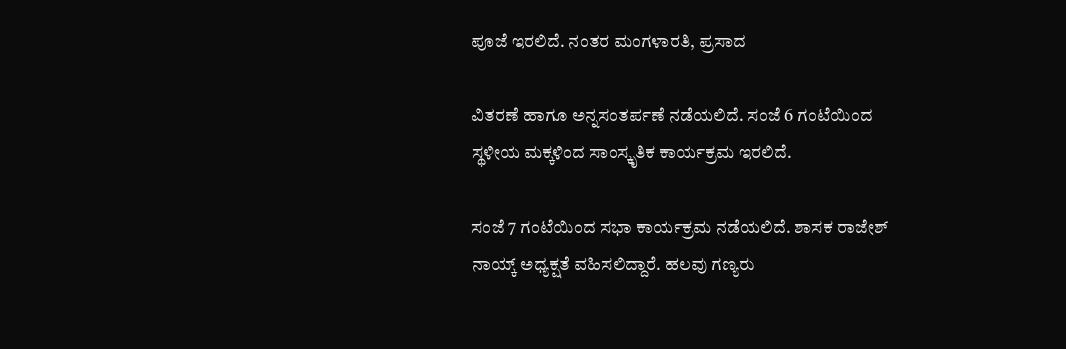ಪೂಜೆ ಇರಲಿದೆ. ನಂತರ ಮಂಗಳಾರತಿ, ಪ್ರಸಾದ

ವಿತರಣೆ ಹಾಗೂ ಅನ್ನಸಂತರ್ಪಣೆ ನಡೆಯಲಿದೆ. ಸಂಜೆ 6 ಗಂಟೆಯಿಂದ ಸ್ಥಳೀಯ ಮಕ್ಕಳಿಂದ ಸಾಂಸ್ಕೃತಿಕ ‌ಕಾರ್ಯಕ್ರಮ ಇರಲಿದೆ.

ಸಂಜೆ 7 ಗಂಟೆಯಿಂದ ಸಭಾ ಕಾರ್ಯಕ್ರಮ ನಡೆಯಲಿದೆ. ಶಾಸಕ ರಾಜೇಶ್ ನಾಯ್ಕ್ ಅಧ್ಯಕ್ಷತೆ ವಹಿಸಲಿದ್ದಾರೆ. ಹಲವು ಗಣ್ಯರು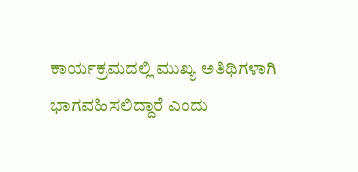ಕಾರ್ಯಕ್ರಮದಲ್ಲಿ ಮುಖ್ಯ ಅತಿಥಿಗಳಾಗಿ ಭಾಗವಹಿಸಲಿದ್ದಾರೆ ಎಂದು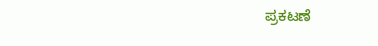ಪ್ರಕಟಣೆ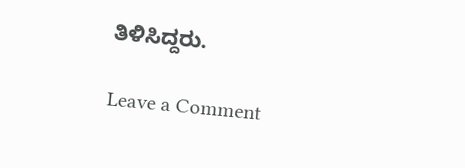ತಿಳಿಸಿದ್ದರು.

Leave a Comment